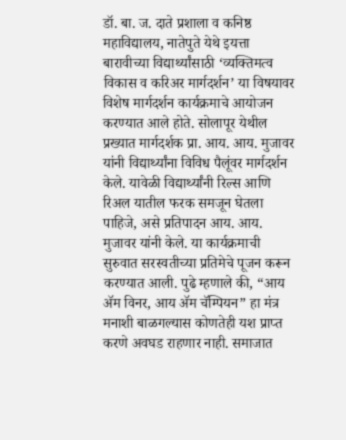डॉ. बा. ज. दाते प्रशाला व कनिष्ठ महाविद्यालय, नातेपुते येथे इयत्ता बारावीच्या विद्यार्थ्यांसाठी ‘व्यक्तिमत्व विकास व करिअर मार्गदर्शन’ या विषयावर विशेष मार्गदर्शन कार्यक्रमाचे आयोजन करण्यात आले होते. सोलापूर येथील प्रख्यात मार्गदर्शक प्रा. आय. आय. मुजावर यांनी विद्यार्थ्यांना विविध पैलूंवर मार्गदर्शन केले. यावेळी विद्यार्थ्यांनी रिल्स आणि रिअल यातील फरक समजून घेतला पाहिजे, असे प्रतिपादन आय. आय. मुजावर यांनी केले. या कार्यक्रमाची सुरुवात सरस्वतीच्या प्रतिमेचे पूजन करून करण्यात आली. पुढे म्हणाले की, “आय ॲम विनर, आय ॲम चॅम्पियन” हा मंत्र मनाशी बाळगल्यास कोणतेही यश प्राप्त करणे अवघड राहणार नाही. समाजात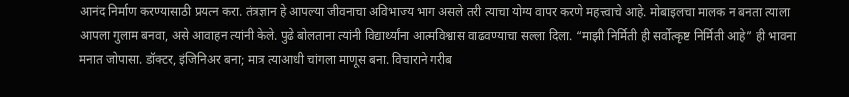आनंद निर्माण करण्यासाठी प्रयत्न करा. तंत्रज्ञान हे आपल्या जीवनाचा अविभाज्य भाग असले तरी त्याचा योग्य वापर करणे महत्त्वाचे आहे. मोबाइलचा मालक न बनता त्याला आपला गुलाम बनवा, असे आवाहन त्यांनी केले. पुढे बोलताना त्यांनी विद्यार्थ्यांना आत्मविश्वास वाढवण्याचा सल्ला दिला. “माझी निर्मिती ही सर्वोत्कृष्ट निर्मिती आहे” ही भावना मनात जोपासा. डॉक्टर, इंजिनिअर बना; मात्र त्याआधी चांगला माणूस बना. विचाराने गरीब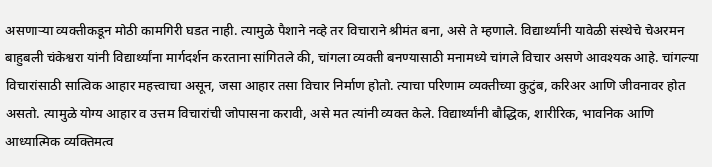असणाऱ्या व्यक्तीकडून मोठी कामगिरी घडत नाही. त्यामुळे पैशाने नव्हे तर विचाराने श्रीमंत बना, असे ते म्हणाले. विद्यार्थ्यांनी यावेळी संस्थेचे चेअरमन बाहुबली चंकेश्वरा यांनी विद्यार्थ्यांना मार्गदर्शन करताना सांगितले की, चांगला व्यक्ती बनण्यासाठी मनामध्ये चांगले विचार असणे आवश्यक आहे. चांगल्या विचारांसाठी सात्विक आहार महत्त्वाचा असून, जसा आहार तसा विचार निर्माण होतो. त्याचा परिणाम व्यक्तीच्या कुटुंब, करिअर आणि जीवनावर होत असतो. त्यामुळे योग्य आहार व उत्तम विचारांची जोपासना करावी, असे मत त्यांनी व्यक्त केले. विद्यार्थ्यांनी बौद्धिक, शारीरिक, भावनिक आणि आध्यात्मिक व्यक्तिमत्व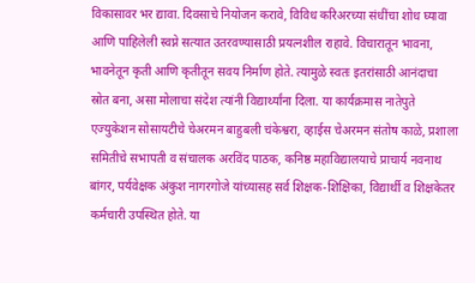विकासावर भर द्यावा. दिवसाचे नियोजन करावे, विविध करिअरच्या संधींचा शोध घ्यावा आणि पाहिलेली स्वप्ने सत्यात उतरवण्यासाठी प्रयत्नशील राहावे. विचारातून भावना, भावनेतून कृती आणि कृतीतून सवय निर्माण होते. त्यामुळे स्वतः इतरांसाठी आनंदाचा स्रोत बना, असा मोलाचा संदेश त्यांनी विद्यार्थ्यांना दिला. या कार्यक्रमास नातेपुते एज्युकेशन सोसायटीचे चेअरमन बाहुबली चंकेश्वरा, व्हाईस चेअरमन संतोष काळे, प्रशाला समितीचे सभापती व संचालक अरविंद पाठक, कनिष्ठ महाविद्यालयाचे प्राचार्य नवनाथ बांगर, पर्यवेक्षक अंकुश नागरगोजे यांच्यासह सर्व शिक्षक-शिक्षिका, विद्यार्थी व शिक्षकेतर कर्मचारी उपस्थित होते. या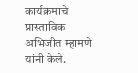कार्यक्रमाचे प्रास्ताविक अभिजीत म्हामणे यांनी केले.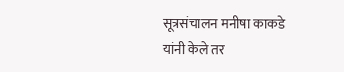सूत्रसंचालन मनीषा काकडे यांनी केले तर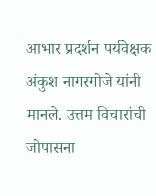आभार प्रदर्शन पर्यवेक्षक अंकुश नागरगोजे यांनी मानले. उत्तम विचारांची जोपासना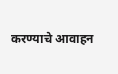करण्याचे आवाहन